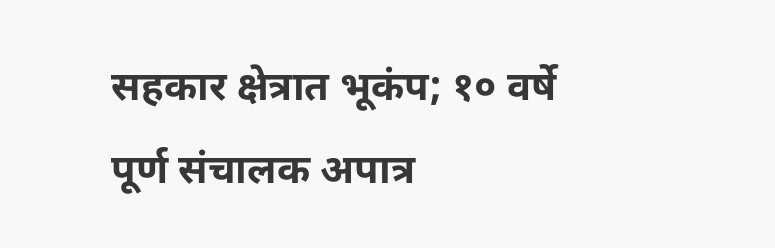सहकार क्षेत्रात भूकंप; १० वर्षे पूर्ण संचालक अपात्र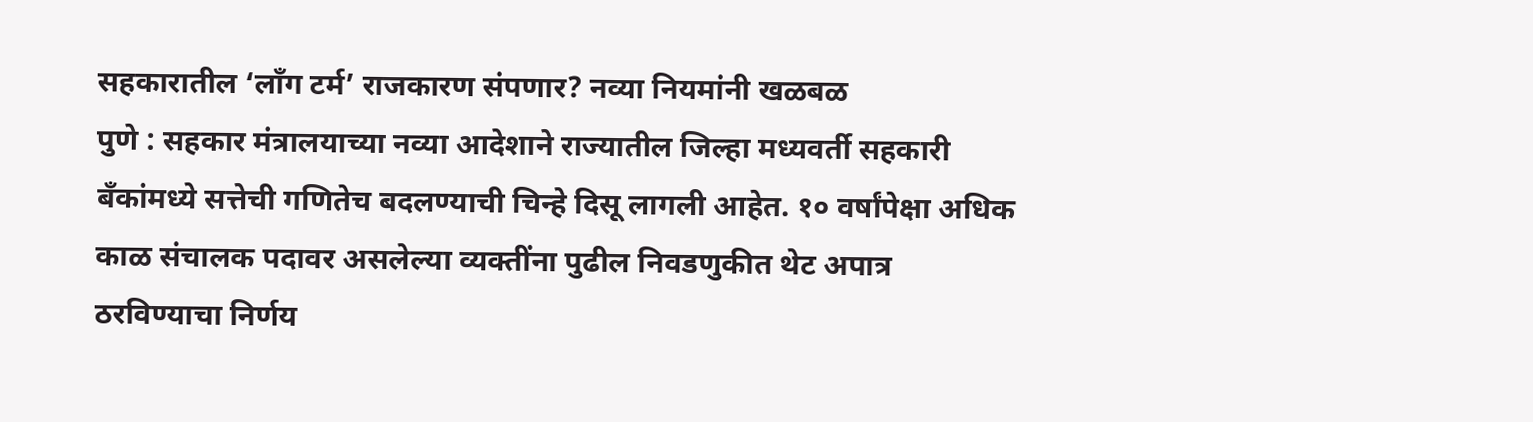सहकारातील ‘लाँग टर्म’ राजकारण संपणार? नव्या नियमांनी खळबळ
पुणे : सहकार मंत्रालयाच्या नव्या आदेशाने राज्यातील जिल्हा मध्यवर्ती सहकारी बँकांमध्ये सत्तेची गणितेच बदलण्याची चिन्हे दिसू लागली आहेत. १० वर्षांपेक्षा अधिक काळ संचालक पदावर असलेल्या व्यक्तींना पुढील निवडणुकीत थेट अपात्र ठरविण्याचा निर्णय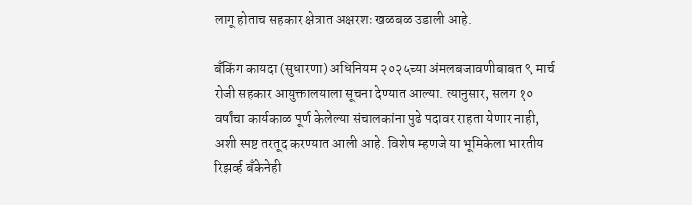लागू होताच सहकार क्षेत्रात अक्षरशः खळबळ उडाली आहे.

बँकिंग कायदा (सुधारणा) अधिनियम २०२५च्या अंमलबजावणीबाबत ९ मार्च रोजी सहकार आयुक्तालयाला सूचना देण्यात आल्या. त्यानुसार, सलग १० वर्षांचा कार्यकाळ पूर्ण केलेल्या संचालकांना पुढे पदावर राहता येणार नाही, अशी स्पष्ट तरतूद करण्यात आली आहे. विशेष म्हणजे या भूमिकेला भारतीय रिझर्व्ह बँकेनेही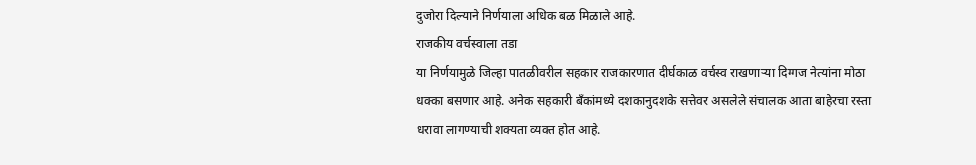दुजोरा दिल्याने निर्णयाला अधिक बळ मिळाले आहे.
राजकीय वर्चस्वाला तडा
या निर्णयामुळे जिल्हा पातळीवरील सहकार राजकारणात दीर्घकाळ वर्चस्व राखणाऱ्या दिग्गज नेत्यांना मोठा धक्का बसणार आहे. अनेक सहकारी बँकांमध्ये दशकानुदशके सत्तेवर असलेले संचालक आता बाहेरचा रस्ता धरावा लागण्याची शक्यता व्यक्त होत आहे.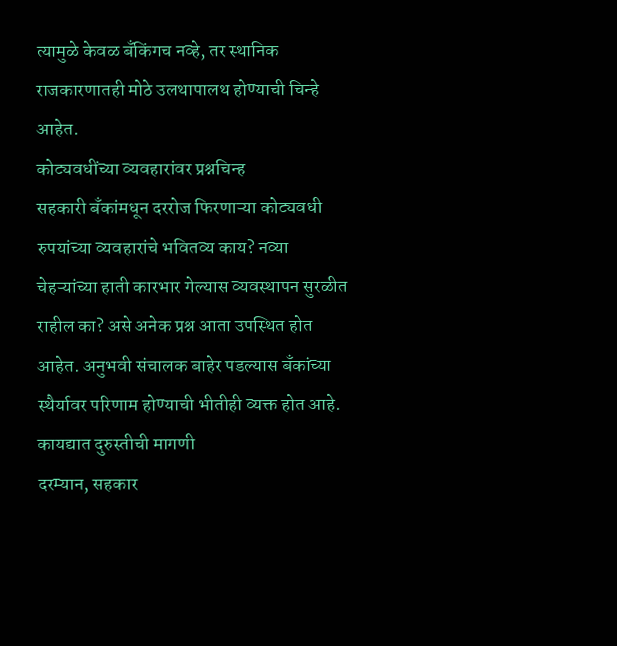त्यामुळे केवळ बँकिंगच नव्हे, तर स्थानिक राजकारणातही मोठे उलथापालथ होण्याची चिन्हे आहेत.
कोट्यवधींच्या व्यवहारांवर प्रश्नचिन्ह
सहकारी बँकांमधून दररोज फिरणाऱ्या कोट्यवधी रुपयांच्या व्यवहारांचे भवितव्य काय? नव्या चेहऱ्यांच्या हाती कारभार गेल्यास व्यवस्थापन सुरळीत राहील का? असे अनेक प्रश्न आता उपस्थित होत आहेत. अनुभवी संचालक बाहेर पडल्यास बँकांच्या स्थैर्यावर परिणाम होण्याची भीतीही व्यक्त होत आहे.
कायद्यात दुरुस्तीची मागणी
दरम्यान, सहकार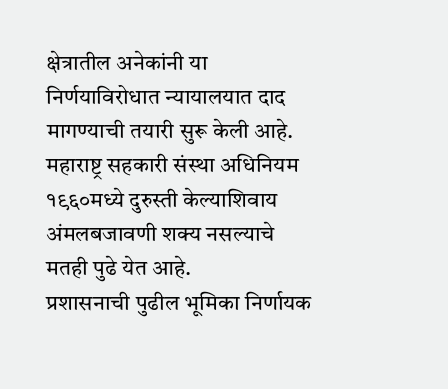क्षेत्रातील अनेकांनी या निर्णयाविरोधात न्यायालयात दाद मागण्याची तयारी सुरू केली आहे. महाराष्ट्र सहकारी संस्था अधिनियम १९६०मध्ये दुरुस्ती केल्याशिवाय अंमलबजावणी शक्य नसल्याचे मतही पुढे येत आहे.
प्रशासनाची पुढील भूमिका निर्णायक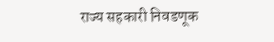राज्य सहकारी निवडणूक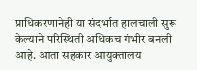प्राधिकरणानेही या संदर्भात हालचाली सुरू केल्याने परिस्थिती अधिकच गंभीर बनली आहे. आता सहकार आयुक्तालय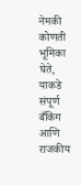नेमकी कोणती भूमिका घेते, याकडे संपूर्ण बँकिंग आणि राजकीय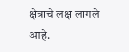क्षेत्राचे लक्ष लागले आहे.